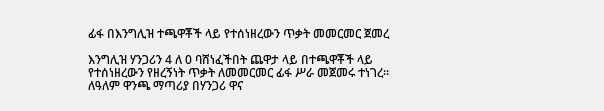ፊፋ በእንግሊዝ ተጫዋቾች ላይ የተሰነዘረውን ጥቃት መመርመር ጀመረ

እንግሊዝ ሃንጋሪን 4 ለ 0 ባሸነፈችበት ጨዋታ ላይ በተጫዋቾች ላይ የተሰነዘረውን የዘረኝነት ጥቃት ለመመርመር ፊፋ ሥራ መጀመሩ ተነገረ።
ለዓለም ዋንጫ ማጣሪያ በሃንጋሪ ዋና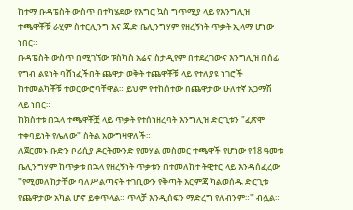ከተማ ቡዳፔስት ውስጥ በተካሄደው የእግር ኳስ ግጥሚያ ላይ የእንግሊዝ ተጫዋቾቹ ራሂም ስተርሊንግ እና ጁድ ቤሊንግሃም የዘረኝነት ጥቃት ኢላማ ሆነው ነበር።
ቡዳፔስት ውስጥ በሚገኘው ፑስካስ አሬና ስታዲየም በተደረገውና እንግሊዝ በሰፊ የግብ ልዩነት ባሸነፈችበት ጨዋታ ወቅት ተጨዋቾቹ ላይ የተለያዩ ነገሮች ከተመልካቾቹ ተወርውሮባቸዋል። ይህም የተከሰተው በጨዋታው ሁለተኛ አጋማሽ ላይ ነበር።
ከክስተቱ በኋላ ተጫዋቾቿ ላይ ጥቃት የተሰነዘረባት እንግሊዝ ድርጊቱን "ፈጽሞ ተቀባይነት የሌለው" ስትል አውግዛዋለች።
ለጀርመኑ ቡድን ቦሪሲያ ዶርትሙንድ የመሃል መስመር ተጫዋች የሆነው የ18 ዓመቱ ቤሊንግሃም ከጥቃቱ በኋላ የዘረኝነት ጥቃቱን በተመለከተ ትዊተር ላይ እንዳሰፈረው "የሚመለከታቸው ባለሥልጣናት ተገቢውን የቅጣት እርምጃ ካልወሰዱ ድርጊቱ የጨዋታው አካል ሆኖ ይቀጥላል። ጥላቻ እንዲሰፍን ማድረግ የለብንም።" ብሏል።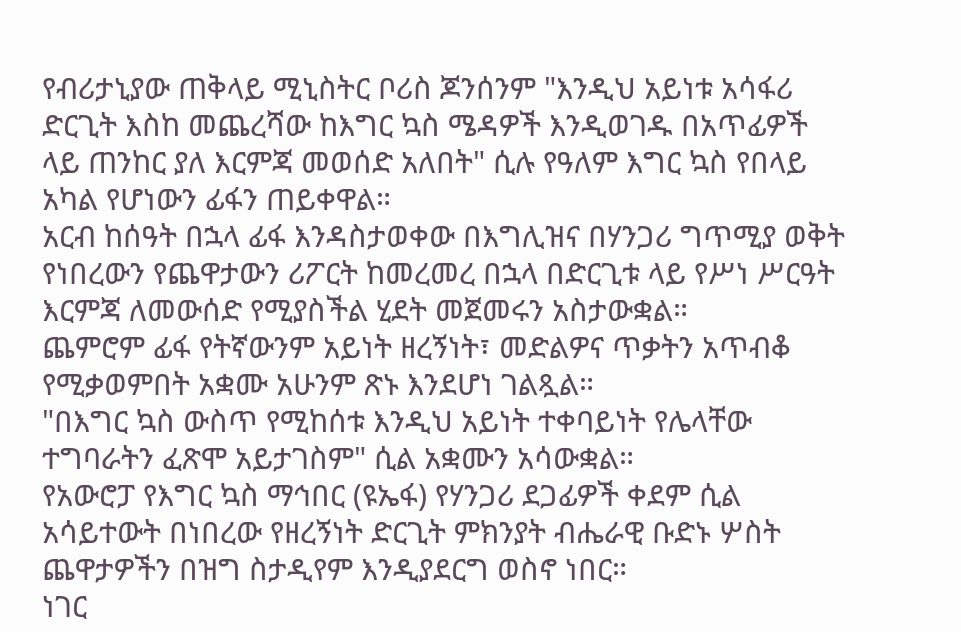የብሪታኒያው ጠቅላይ ሚኒስትር ቦሪስ ጆንሰንም "እንዲህ አይነቱ አሳፋሪ ድርጊት እስከ መጨረሻው ከእግር ኳስ ሜዳዎች እንዲወገዱ በአጥፊዎች ላይ ጠንከር ያለ እርምጃ መወሰድ አለበት" ሲሉ የዓለም እግር ኳስ የበላይ አካል የሆነውን ፊፋን ጠይቀዋል።
አርብ ከሰዓት በኋላ ፊፋ እንዳስታወቀው በእግሊዝና በሃንጋሪ ግጥሚያ ወቅት የነበረውን የጨዋታውን ሪፖርት ከመረመረ በኋላ በድርጊቱ ላይ የሥነ ሥርዓት እርምጃ ለመውሰድ የሚያስችል ሂደት መጀመሩን አስታውቋል።
ጨምሮም ፊፋ የትኛውንም አይነት ዘረኝነት፣ መድልዎና ጥቃትን አጥብቆ የሚቃወምበት አቋሙ አሁንም ጽኑ እንደሆነ ገልጿል።
"በእግር ኳስ ውስጥ የሚከሰቱ እንዲህ አይነት ተቀባይነት የሌላቸው ተግባራትን ፈጽሞ አይታገስም" ሲል አቋሙን አሳውቋል።
የአውሮፓ የእግር ኳስ ማኅበር (ዩኤፋ) የሃንጋሪ ደጋፊዎች ቀደም ሲል አሳይተውት በነበረው የዘረኝነት ድርጊት ምክንያት ብሔራዊ ቡድኑ ሦስት ጨዋታዎችን በዝግ ስታዲየም እንዲያደርግ ወስኖ ነበር።
ነገር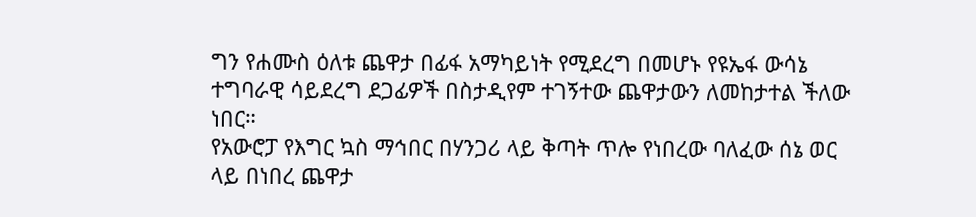ግን የሐሙስ ዕለቱ ጨዋታ በፊፋ አማካይነት የሚደረግ በመሆኑ የዩኤፋ ውሳኔ ተግባራዊ ሳይደረግ ደጋፊዎች በስታዲየም ተገኝተው ጨዋታውን ለመከታተል ችለው ነበር።
የአውሮፓ የእግር ኳስ ማኅበር በሃንጋሪ ላይ ቅጣት ጥሎ የነበረው ባለፈው ሰኔ ወር ላይ በነበረ ጨዋታ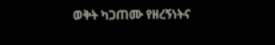ወቅት ካጋጠሙ የዘረኝነትና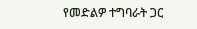የመድልዎ ተግባራት ጋር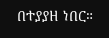በተያያዘ ነበር።